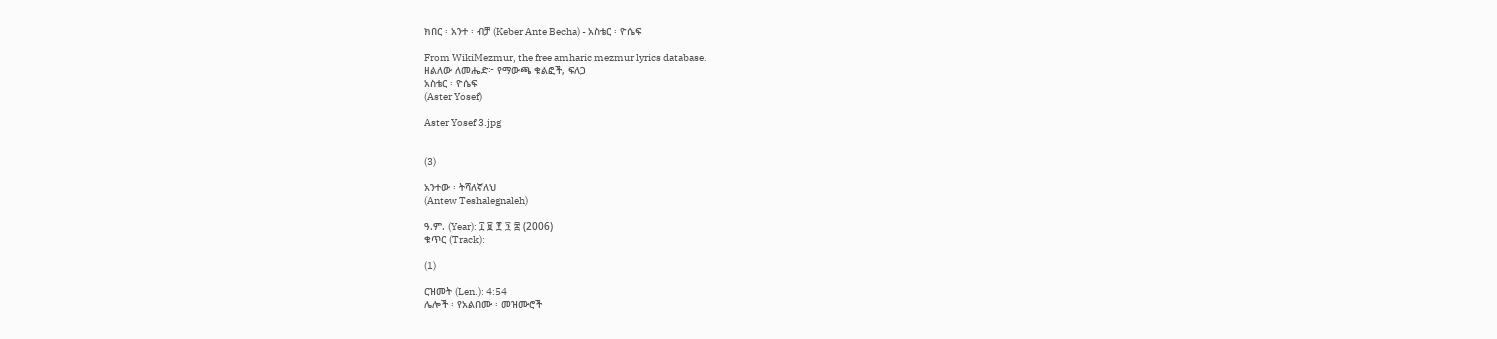ክበር ፡ አንተ ፡ ብቻ (Keber Ante Becha) - አስቴር ፡ ዮሴፍ

From WikiMezmur, the free amharic mezmur lyrics database.
ዘልለው ለመሔድ፦ የማውጫ ቁልፎች, ፍለጋ
አስቴር ፡ ዮሴፍ
(Aster Yosef)

Aster Yosef 3.jpg


(3)

አንተው ፡ ትሻለኛለህ
(Antew Teshalegnaleh)

ዓ.ም. (Year): ፲ ፱ ፻ ፺ ፰ (2006)
ቁጥር (Track):

(1)

ርዝመት (Len.): 4:54
ሌሎች ፡ የአልበሙ ፡ መዝሙሮች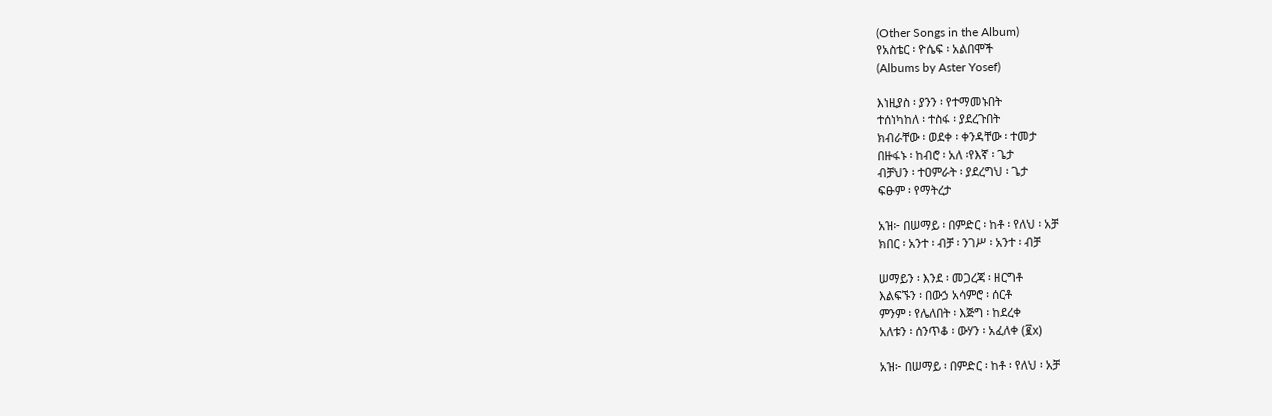(Other Songs in the Album)
የአስቴር ፡ ዮሴፍ ፡ አልበሞች
(Albums by Aster Yosef)

እነዚያስ ፡ ያንን ፡ የተማመኑበት
ተሰነካከለ ፡ ተስፋ ፡ ያደረጉበት
ክብራቸው ፡ ወደቀ ፡ ቀንዳቸው ፡ ተመታ
በዙፋኑ ፡ ከብሮ ፡ አለ ፡የእኛ ፡ ጌታ
ብቻህን ፡ ተዐምራት ፡ ያደረግህ ፡ ጌታ
ፍፁም ፡ የማትረታ

አዝ፦ በሠማይ ፡ በምድር ፡ ከቶ ፡ የለህ ፡ አቻ
ክበር ፡ አንተ ፡ ብቻ ፡ ንገሥ ፡ አንተ ፡ ብቻ

ሠማይን ፡ እንደ ፡ መጋረጃ ፡ ዘርግቶ
እልፍኙን ፡ በውኃ አሳምሮ ፡ ሰርቶ
ምንም ፡ የሌለበት ፡ እጅግ ፡ ከደረቀ
አለቱን ፡ ሰንጥቆ ፡ ውሃን ፡ አፈለቀ (፪x)

አዝ፦ በሠማይ ፡ በምድር ፡ ከቶ ፡ የለህ ፡ አቻ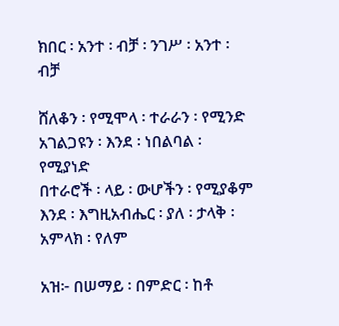ክበር ፡ አንተ ፡ ብቻ ፡ ንገሥ ፡ አንተ ፡ ብቻ

ሸለቆን ፡ የሚሞላ ፡ ተራራን ፡ የሚንድ
አገልጋዩን ፡ እንደ ፡ ነበልባል ፡ የሚያነድ
በተራሮች ፡ ላይ ፡ ውሆችን ፡ የሚያቆም
እንደ ፡ እግዚአብሔር ፡ ያለ ፡ ታላቅ ፡ አምላክ ፡ የለም

አዝ፦ በሠማይ ፡ በምድር ፡ ከቶ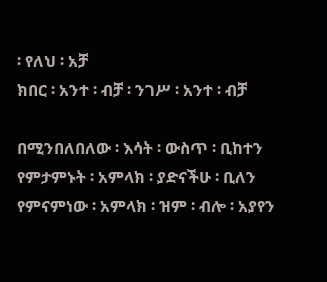፡ የለህ ፡ አቻ
ክበር ፡ አንተ ፡ ብቻ ፡ ንገሥ ፡ አንተ ፡ ብቻ

በሚንበለበለው ፡ እሳት ፡ ውስጥ ፡ ቢከተን
የምታምኑት ፡ አምላክ ፡ ያድናችሁ ፡ ቢለን
የምናምነው ፡ አምላክ ፡ ዝም ፡ ብሎ ፡ አያየን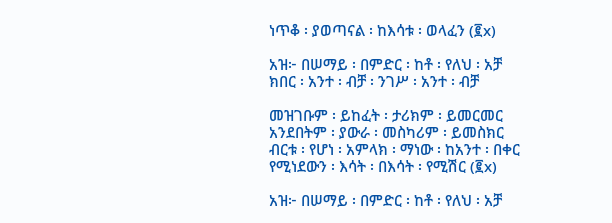ነጥቆ ፡ ያወጣናል ፡ ከእሳቱ ፡ ወላፈን (፪x)

አዝ፦ በሠማይ ፡ በምድር ፡ ከቶ ፡ የለህ ፡ አቻ
ክበር ፡ አንተ ፡ ብቻ ፡ ንገሥ ፡ አንተ ፡ ብቻ

መዝገቡም ፡ ይከፈት ፡ ታሪክም ፡ ይመርመር
አንደበትም ፡ ያውራ ፡ መስካሪም ፡ ይመስክር
ብርቱ ፡ የሆነ ፡ አምላክ ፡ ማነው ፡ ከአንተ ፡ በቀር
የሚነደውን ፡ እሳት ፡ በእሳት ፡ የሚሽር (፪x)

አዝ፦ በሠማይ ፡ በምድር ፡ ከቶ ፡ የለህ ፡ አቻ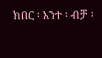ክበር ፡ አንተ ፡ ብቻ ፡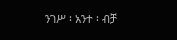ንገሥ ፡ አንተ ፡ ብቻ